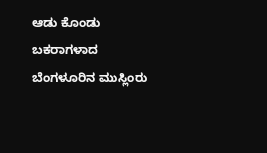ಆಡು ಕೊಂಡು ಬಕರಾಗಳಾದ ಬೆಂಗಳೂರಿನ ಮುಸ್ಲಿಂರು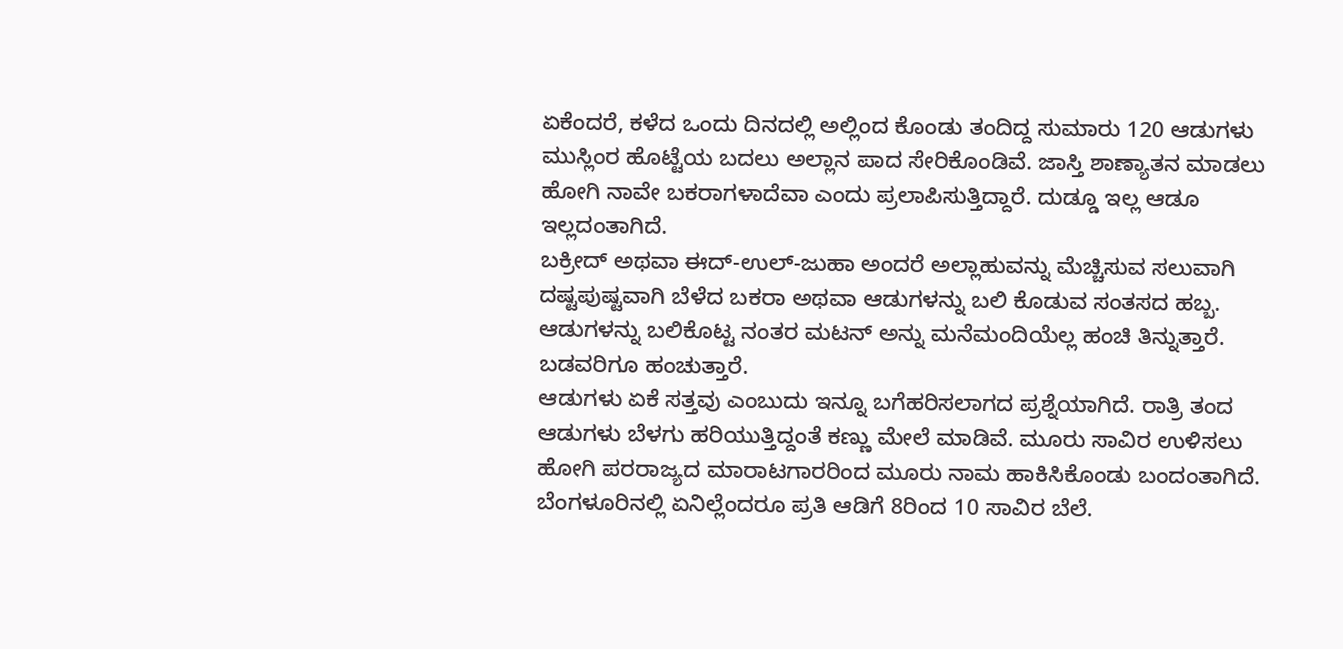ಏಕೆಂದರೆ, ಕಳೆದ ಒಂದು ದಿನದಲ್ಲಿ ಅಲ್ಲಿಂದ ಕೊಂಡು ತಂದಿದ್ದ ಸುಮಾರು 120 ಆಡುಗಳು ಮುಸ್ಲಿಂರ ಹೊಟ್ಟೆಯ ಬದಲು ಅಲ್ಲಾನ ಪಾದ ಸೇರಿಕೊಂಡಿವೆ. ಜಾಸ್ತಿ ಶಾಣ್ಯಾತನ ಮಾಡಲು ಹೋಗಿ ನಾವೇ ಬಕರಾಗಳಾದೆವಾ ಎಂದು ಪ್ರಲಾಪಿಸುತ್ತಿದ್ದಾರೆ. ದುಡ್ಡೂ ಇಲ್ಲ ಆಡೂ ಇಲ್ಲದಂತಾಗಿದೆ.
ಬಕ್ರೀದ್ ಅಥವಾ ಈದ್-ಉಲ್-ಜುಹಾ ಅಂದರೆ ಅಲ್ಲಾಹುವನ್ನು ಮೆಚ್ಚಿಸುವ ಸಲುವಾಗಿ ದಷ್ಟಪುಷ್ಟವಾಗಿ ಬೆಳೆದ ಬಕರಾ ಅಥವಾ ಆಡುಗಳನ್ನು ಬಲಿ ಕೊಡುವ ಸಂತಸದ ಹಬ್ಬ. ಆಡುಗಳನ್ನು ಬಲಿಕೊಟ್ಟ ನಂತರ ಮಟನ್ ಅನ್ನು ಮನೆಮಂದಿಯೆಲ್ಲ ಹಂಚಿ ತಿನ್ನುತ್ತಾರೆ. ಬಡವರಿಗೂ ಹಂಚುತ್ತಾರೆ.
ಆಡುಗಳು ಏಕೆ ಸತ್ತವು ಎಂಬುದು ಇನ್ನೂ ಬಗೆಹರಿಸಲಾಗದ ಪ್ರಶ್ನೆಯಾಗಿದೆ. ರಾತ್ರಿ ತಂದ ಆಡುಗಳು ಬೆಳಗು ಹರಿಯುತ್ತಿದ್ದಂತೆ ಕಣ್ಣು ಮೇಲೆ ಮಾಡಿವೆ. ಮೂರು ಸಾವಿರ ಉಳಿಸಲು ಹೋಗಿ ಪರರಾಜ್ಯದ ಮಾರಾಟಗಾರರಿಂದ ಮೂರು ನಾಮ ಹಾಕಿಸಿಕೊಂಡು ಬಂದಂತಾಗಿದೆ.
ಬೆಂಗಳೂರಿನಲ್ಲಿ ಏನಿಲ್ಲೆಂದರೂ ಪ್ರತಿ ಆಡಿಗೆ 8ರಿಂದ 10 ಸಾವಿರ ಬೆಲೆ.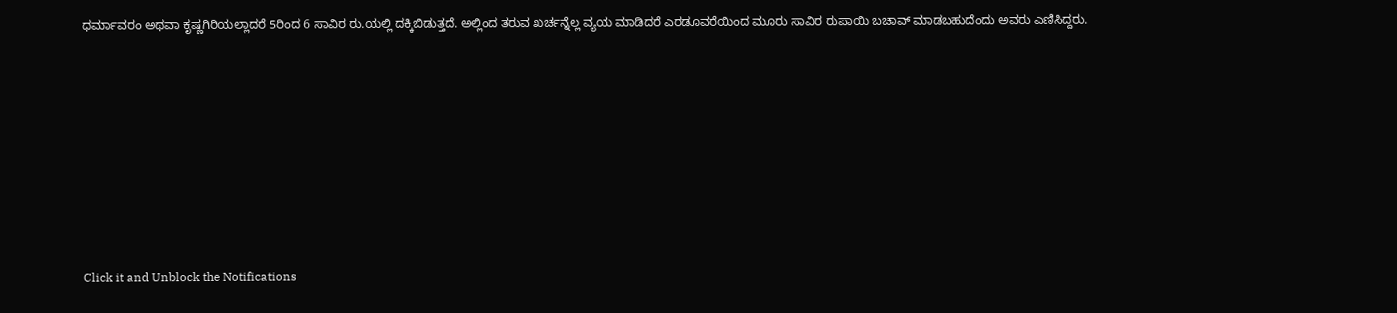ಧರ್ಮಾವರಂ ಅಥವಾ ಕೃಷ್ಣಗಿರಿಯಲ್ಲಾದರೆ 5ರಿಂದ 6 ಸಾವಿರ ರು.ಯಲ್ಲಿ ದಕ್ಕಿಬಿಡುತ್ತದೆ. ಅಲ್ಲಿಂದ ತರುವ ಖರ್ಚನ್ನೆಲ್ಲ ವ್ಯಯ ಮಾಡಿದರೆ ಎರಡೂವರೆಯಿಂದ ಮೂರು ಸಾವಿರ ರುಪಾಯಿ ಬಚಾವ್ ಮಾಡಬಹುದೆಂದು ಅವರು ಎಣಿಸಿದ್ದರು.












Click it and Unblock the Notifications